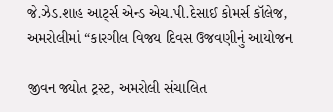જે.ઝેડ.શાહ આર્ટ્સ એન્ડ એચ.પી.દેસાઈ કોમર્સ કૉલેજ, અમરોલીમાં “કારગીલ વિજય દિવસ ઉજવણીનું આયોજન

જીવન જ્યોત ટ્રસ્ટ, અમરોલી સંચાલિત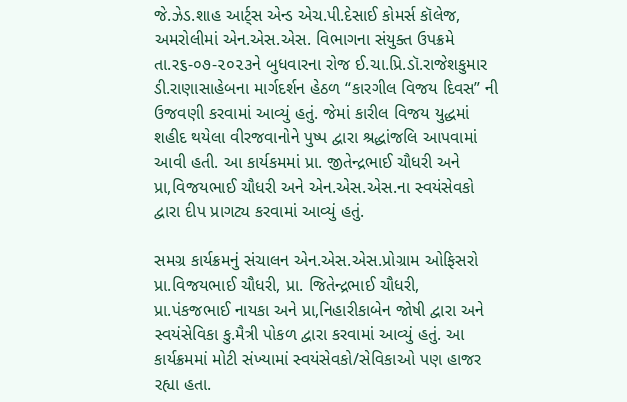જે.ઝેડ.શાહ આર્ટ્સ એન્ડ એચ.પી.દેસાઈ કોમર્સ કૉલેજ, અમરોલીમાં એન.એસ.એસ. વિભાગના સંયુક્ત ઉપક્રમે તા.ર૬-૦૭-૨૦૨૩ને બુધવારના રોજ ઈ.ચા.પ્રિ.ડૉ.રાજેશકુમાર ડી.રાણાસાહેબના માર્ગદર્શન હેઠળ “કારગીલ વિજય દિવસ” ની ઉજવણી કરવામાં આવ્યું હતું. જેમાં કારીલ વિજય યુદ્ધમાં શહીદ થયેલા વીરજવાનોને પુષ્પ દ્વારા શ્રદ્ધાંજલિ આપવામાં આવી હતી. આ કાર્યકમમાં પ્રા. જીતેન્દ્રભાઈ ચૌધરી અને પ્રા,વિજયભાઈ ચૌધરી અને એન.એસ.એસ.ના સ્વયંસેવકો દ્વારા દીપ પ્રાગટ્ય કરવામાં આવ્યું હતું.

સમગ્ર કાર્યક્રમનું સંચાલન એન.એસ.એસ.પ્રોગ્રામ ઓફિસરો પ્રા.વિજયભાઈ ચૌધરી, પ્રા. જિતેન્દ્રભાઈ ચૌધરી, પ્રા.પંકજભાઈ નાયકા અને પ્રા,નિહારીકાબેન જોષી દ્વારા અને સ્વયંસેવિકા કુ.મૈત્રી પોકળ દ્વારા કરવામાં આવ્યું હતું. આ કાર્યક્રમમાં મોટી સંખ્યામાં સ્વયંસેવકો/સેવિકાઓ પણ હાજર રહ્યા હતા.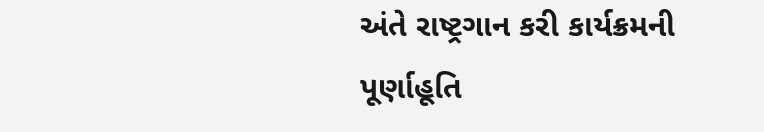અંતે રાષ્ટ્રગાન કરી કાર્યક્રમની પૂર્ણાહૂતિ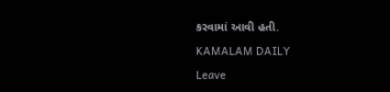કરવામાં આવી હતી.

KAMALAM DAILY

Leave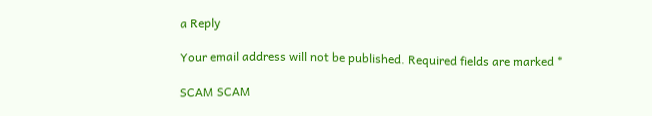a Reply

Your email address will not be published. Required fields are marked *

SCAM SCAM